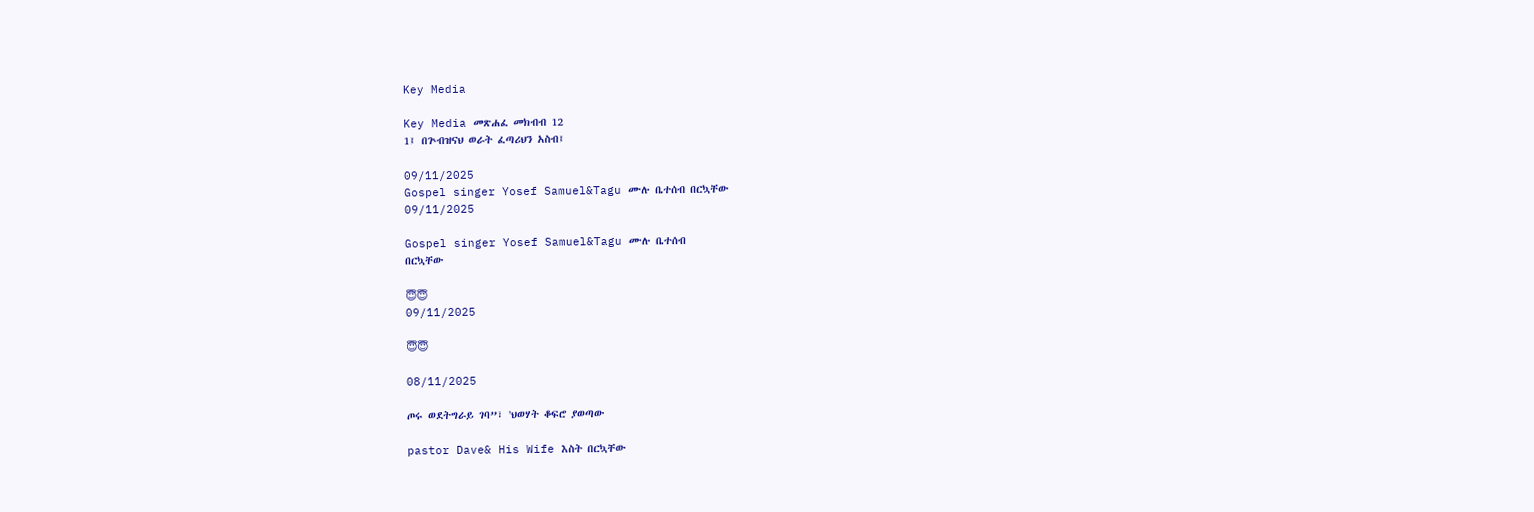Key Media

Key Media መጽሐፈ መክብብ 12
1፤ በጕብዝናህ ወራት ፈጣሪህን አስብ፤

09/11/2025
Gospel singer Yosef Samuel&Tagu ሙሉ ቤተሰብ በርኳቸው
09/11/2025

Gospel singer Yosef Samuel&Tagu ሙሉ ቤተሰብ
በርኳቸው

😇😇
09/11/2025

😇😇

08/11/2025

ጦሩ ወደትግራይ ገባ”፣ 'ህወሃት ቆፍሮ ያወጣው

pastor Dave& His Wife እስት በርኳቸው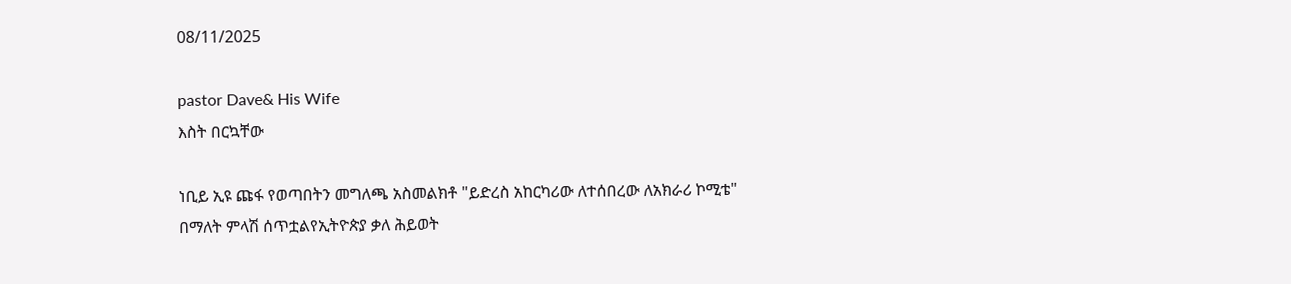08/11/2025

pastor Dave& His Wife
እስት በርኳቸው

ነቢይ ኢዩ ጩፋ የወጣበትን መግለጫ አስመልክቶ "ይድረስ አከርካሪው ለተሰበረው ለአክራሪ ኮሚቴ" በማለት ምላሽ ሰጥቷልየኢትዮጵያ ቃለ ሕይወት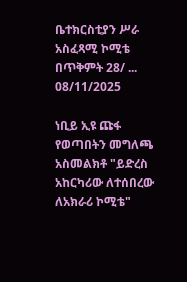ቤተክርስቲያን ሥራ አስፈጻሚ ኮሚቴ በጥቅምት 28/ ...
08/11/2025

ነቢይ ኢዩ ጩፋ የወጣበትን መግለጫ አስመልክቶ "ይድረስ አከርካሪው ለተሰበረው ለአክራሪ ኮሚቴ"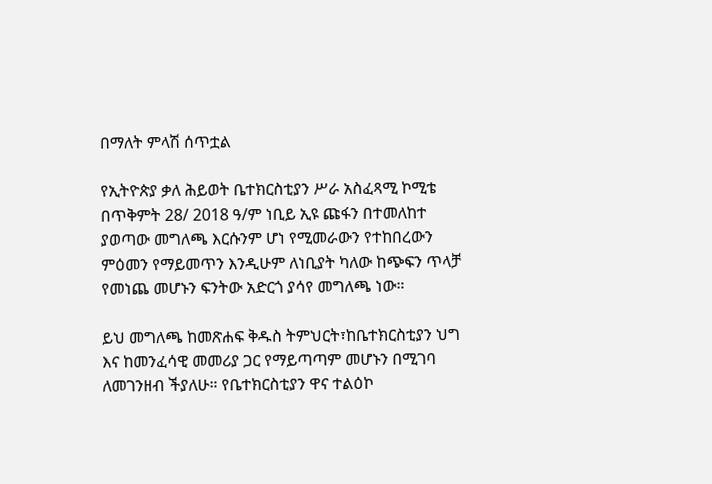በማለት ምላሽ ሰጥቷል

የኢትዮጵያ ቃለ ሕይወት ቤተክርስቲያን ሥራ አስፈጻሚ ኮሚቴ በጥቅምት 28/ 2018 ዓ/ም ነቢይ ኢዩ ጩፋን በተመለከተ ያወጣው መግለጫ እርሱንም ሆነ የሚመራውን የተከበረውን ምዕመን የማይመጥን እንዲሁም ለነቢያት ካለው ከጭፍን ጥላቻ የመነጨ መሆኑን ፍንትው አድርጎ ያሳየ መግለጫ ነው።

ይህ መግለጫ ከመጽሐፍ ቅዱስ ትምህርት፣ከቤተክርስቲያን ህግ እና ከመንፈሳዊ መመሪያ ጋር የማይጣጣም መሆኑን በሚገባ ለመገንዘብ ችያለሁ። የቤተክርስቲያን ዋና ተልዕኮ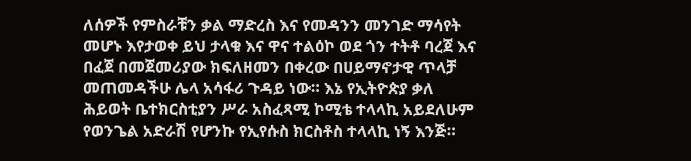ለሰዎች የምስራቹን ቃል ማድረስ እና የመዳንን መንገድ ማሳየት መሆኑ እየታወቀ ይህ ታላቁ እና ዋና ተልዕኮ ወደ ጎን ተትቶ ባረጀ እና በፈጀ በመጀመሪያው ክፍለዘመን በቀረው በሀይማኖታዊ ጥላቻ መጠመዳችሁ ሌላ አሳፋሪ ጉዳይ ነው። እኔ የኢትዮጵያ ቃለ ሕይወት ቤተክርስቲያን ሥራ አስፈጻሚ ኮሚቴ ተላላኪ አይደለሁም የወንጌል አድራሽ የሆንኩ የኢየሱስ ክርስቶስ ተላላኪ ነኝ እንጅ።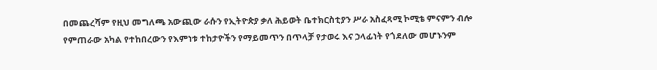በመጨረሻም የዚህ መግለጫ አውጪው ራሱን የኢትዮጵያ ቃለ ሕይወት ቤተክርስቲያን ሥራ አስፈጻሚ ኮሚቴ ምናምን ብሎ የምጠራው አካል የተከበረውን የእምነቱ ተከታዮችን የማይመጥን በጥላቻ የታወሩ እና ኃላፊነት የጎደለው መሆኑንም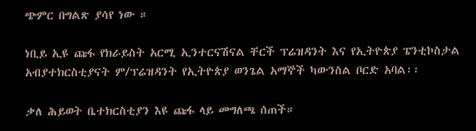ጭምር በግልጽ ያሳየ ነው ።

ነቢይ ኢዩ ጩፋ የክራይስት አርሚ ኢንተርናሽናል ቸርች ፕሬዝዳንት እና የኢትዮጵያ ፔንቲኮስታል አብያተክርስቲያናት ም/ፕሬዝዳንት የኢትዮጵያ ወንጌል አማኞች ካውንስል ቦርድ አባል፡፡

ቃለ ሕይወት ቤተክርስቲያን እዩ ጩፋ ላይ መግለጫ ሰጠች።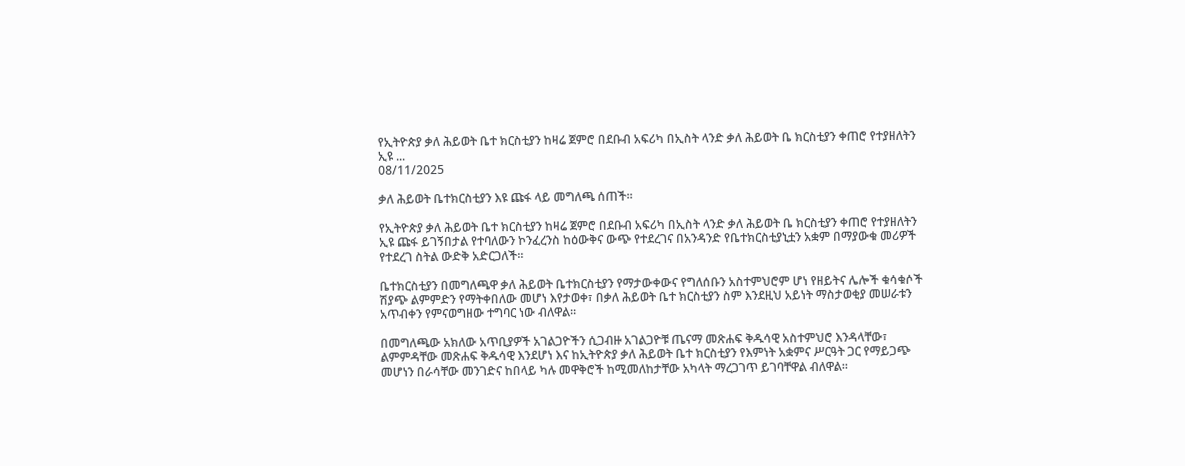የኢትዮጵያ ቃለ ሕይወት ቤተ ክርስቲያን ከዛሬ ጀምሮ በደቡብ አፍሪካ በኢስት ላንድ ቃለ ሕይወት ቤ ክርስቲያን ቀጠሮ የተያዘለትን ኢዩ ...
08/11/2025

ቃለ ሕይወት ቤተክርስቲያን እዩ ጩፋ ላይ መግለጫ ሰጠች።

የኢትዮጵያ ቃለ ሕይወት ቤተ ክርስቲያን ከዛሬ ጀምሮ በደቡብ አፍሪካ በኢስት ላንድ ቃለ ሕይወት ቤ ክርስቲያን ቀጠሮ የተያዘለትን ኢዩ ጩፋ ይገኝበታል የተባለውን ኮንፈረንስ ከዕውቅና ውጭ የተደረገና በአንዳንድ የቤተክርስቲያኒቷን አቋም በማያውቁ መሪዎች የተደረገ ስትል ውድቅ አድርጋለች።

ቤተክርስቲያን በመግለጫዋ ቃለ ሕይወት ቤተክርስቲያን የማታውቀውና የግለሰቡን አስተምህሮም ሆነ የዘይትና ሌሎች ቁሳቁሶች ሽያጭ ልምምድን የማትቀበለው መሆነ እየታወቀ፣ በቃለ ሕይወት ቤተ ክርስቲያን ስም እንደዚህ አይነት ማስታወቂያ መሠራቱን አጥብቀን የምናወግዘው ተግባር ነው ብለዋል።

በመግለጫው አክለው አጥቢያዎች አገልጋዮችን ሲጋብዙ አገልጋዮቹ ጤናማ መጽሐፍ ቅዱሳዊ አስተምህሮ እንዳላቸው፣ ልምምዳቸው መጽሐፍ ቅዱሳዊ እንደሆነ እና ከኢትዮጵያ ቃለ ሕይወት ቤተ ክርስቲያን የእምነት አቋምና ሥርዓት ጋር የማይጋጭ መሆነን በራሳቸው መንገድና ከበላይ ካሉ መዋቅሮች ከሚመለከታቸው አካላት ማረጋገጥ ይገባቸዋል ብለዋል።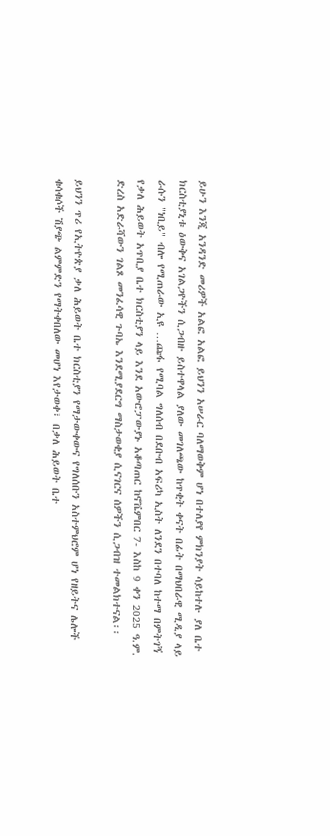ይሁን እንጂ አንዳንድ መሪዎች አልፎ አልፎ ይህንን አሠራር ባለማወቅም ሆነ በተለያየ ምክንያት ሳይከተሉ ያለ ቤተ ክርስቲያኒቱ ዕውቅና አገልጋዮችን ሲጋብዙ ይስተዋላል ያለው መገለጫው ከጥቂት ቀናት በፊት በማህበራዊ ሚዲያ ላይ ራሱን "ነቢይ" ብሎ የሚጠራው ኢዩ …ጩፋ የሚባል ግለሰብ በደቡብ አፍሪካ ኢስት ለንደን በተባለ ከተማ በምትገኝ የቃለ ሕይወት አጥቢያ ቤተ ክርስቲያን ላይ እንደ አውሮፓውያኑ አቆጣጠር ከኖቬምበር 7- እስከ 9 ቀን 2025 ዓ.ም. ድረስ አድራሻውን ገልጾ መንፈሳዊ ጉባኤ እንደሚያደርግ ማስታወቂያ ሲናገርና ሰዎችን ሲጋብዝ ተመልክተናል፡፡

ይህንን ጥሪ የኢትዮጵያ ቃለ ሕይወት ቤተ ክርስቲያን የማታውቀውና የግለሰቡን አስተምህሮም ሆነ የዘይትና ሌሎች ቁሳቁሶች ሽያጭ ልምምድን የማትቀበለው መሆነ እየታወቀ፣ በቃለ ሕይወት ቤተ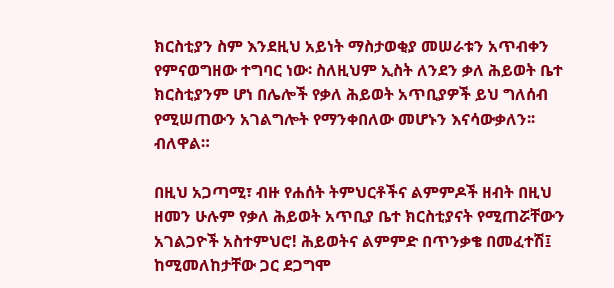ክርስቲያን ስም እንደዚህ አይነት ማስታወቂያ መሠራቱን አጥብቀን የምናወግዘው ተግባር ነው፡ ስለዚህም ኢስት ለንደን ቃለ ሕይወት ቤተ ክርስቲያንም ሆነ በሌሎች የቃለ ሕይወት አጥቢያዎች ይህ ግለሰብ የሚሠጠውን አገልግሎት የማንቀበለው መሆኑን እናሳውቃለን፡፡ ብለዋል።

በዚህ አጋጣሚ፣ ብዙ የሐሰት ትምህርቶችና ልምምዶች ዘብት በዚህ ዘመን ሁሉም የቃለ ሕይወት አጥቢያ ቤተ ክርስቲያናት የሚጠሯቸውን አገልጋዮች አስተምህሮ! ሕይወትና ልምምድ በጥንቃቄ በመፈተሽ፤ ከሚመለከታቸው ጋር ደጋግሞ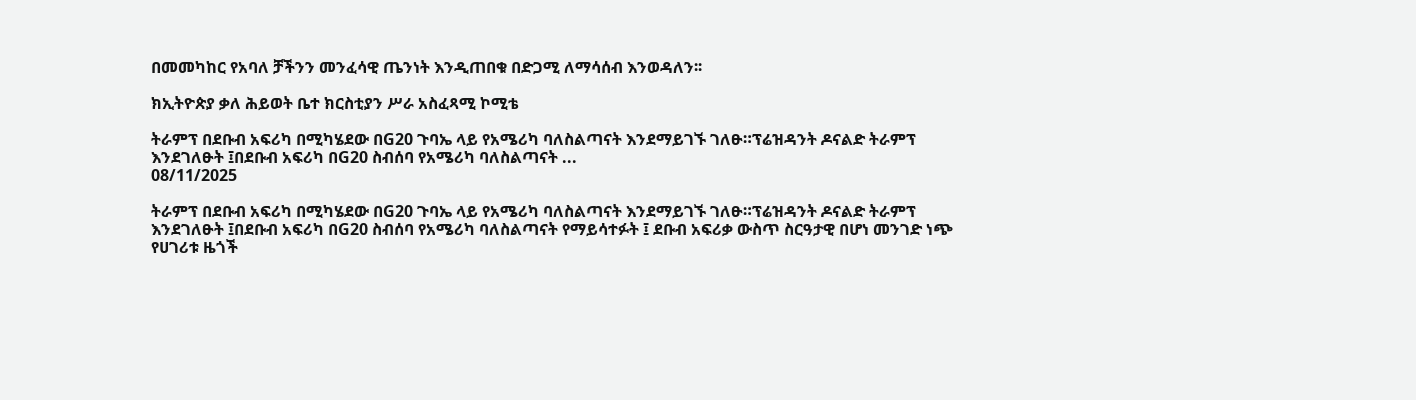በመመካከር የአባለ ቻችንን መንፈሳዊ ጤንነት እንዲጠበቁ በድጋሚ ለማሳሰብ እንወዳለን፡፡

ክኢትዮጵያ ቃለ ሕይወት ቤተ ክርስቲያን ሥራ አስፈጻሚ ኮሚቴ

ትራምፕ በደቡብ አፍሪካ በሚካሄደው በG20 ጉባኤ ላይ የአሜሪካ ባለስልጣናት እንደማይገኙ ገለፁ።ፕሬዝዳንት ዶናልድ ትራምፕ እንደገለፁት ፤በደቡብ አፍሪካ በG20 ስብሰባ የአሜሪካ ባለስልጣናት ...
08/11/2025

ትራምፕ በደቡብ አፍሪካ በሚካሄደው በG20 ጉባኤ ላይ የአሜሪካ ባለስልጣናት እንደማይገኙ ገለፁ።ፕሬዝዳንት ዶናልድ ትራምፕ እንደገለፁት ፤በደቡብ አፍሪካ በG20 ስብሰባ የአሜሪካ ባለስልጣናት የማይሳተፉት ፤ ደቡብ አፍሪቃ ውስጥ ስርዓታዊ በሆነ መንገድ ነጭ የሀገሪቱ ዜጎች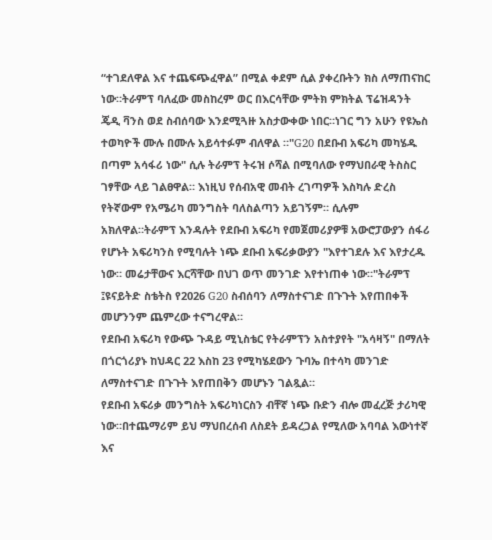“ተገደለዋል እና ተጨፍጭፈዋል” በሚል ቀደም ሲል ያቀረቡትን ክስ ለማጠናከር ነው።ትራምፕ ባለፈው መስከረም ወር በእርሳቸው ምትክ ምክትል ፕሬዝዳንት ጄዲ ቫንስ ወደ ስብሰባው እንደሚጓዙ አስታውቀው ነበር።ነገር ግን አሁን የዩኤስ ተወካዮች ሙሉ በሙሉ አይሳተፉም ብለዋል ።"G20 በደቡብ አፍሪካ መካሄዱ በጣም አሳፋሪ ነው" ሲሉ ትራምፕ ትሩዝ ሶሻል በሚባለው የማህበራዊ ትስስር ገፃቸው ላይ ገልፀዋል። እነዚህ የሰብአዊ መብት ረገጣዎች እስካሉ ድረስ የትኛውም የአሜሪካ መንግስት ባለስልጣን አይገኝም። ሲሉም አክለዋል።ትራምፕ እንዳሉት የደቡብ አፍሪካ የመጀመሪያዎቹ አውሮፓውያን ሰፋሪ የሆኑት አፍሪካንስ የሚባሉት ነጭ ደቡብ አፍሪቃውያን "እየተገደሉ እና እየታረዱ ነው። መሬታቸውና እርሻቸው በህገ ወጥ መንገድ እየተነጠቀ ነው።"ትራምፕ ፤ዩናይትድ ስቴትስ የ2026 G20 ስብሰባን ለማስተናገድ በጉጉት እየጠበቀች መሆንንም ጨምረው ተናግረዋል።
የደቡብ አፍሪካ የውጭ ጉዳይ ሚኒስቴር የትራምፕን አስተያየት "አሳዛኝ" በማለት በጎርጎሪያኑ ከህዳር 22 እስከ 23 የሚካሄደውን ጉባኤ በተሳካ መንገድ ለማስተናገድ በጉጉት እየጠበቅን መሆኑን ገልጿል።
የደቡብ አፍሪቃ መንግስት አፍሪካነርስን ብቸኛ ነጭ ቡድን ብሎ መፈረጅ ታሪካዊ ነው።በተጨማሪም ይህ ማህበረሰብ ለስደት ይዳረጋል የሚለው አባባል እውነተኛ እና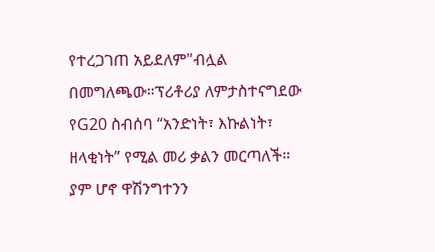የተረጋገጠ አይደለም"ብሏል በመግለጫው።ፕሪቶሪያ ለምታስተናግደው የG20 ስብሰባ “አንድነት፣ እኩልነት፣ ዘላቂነት” የሚል መሪ ቃልን መርጣለች። ያም ሆኖ ዋሽንግተንን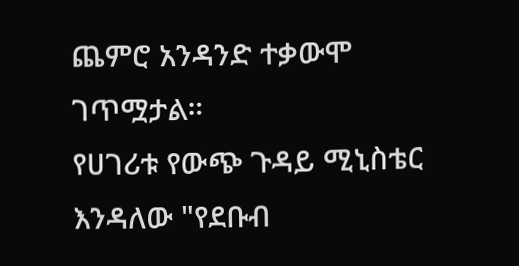ጨምሮ አንዳንድ ተቃውሞ ገጥሟታል።
የሀገሪቱ የውጭ ጉዳይ ሚኒስቴር እንዳለው "የደቡብ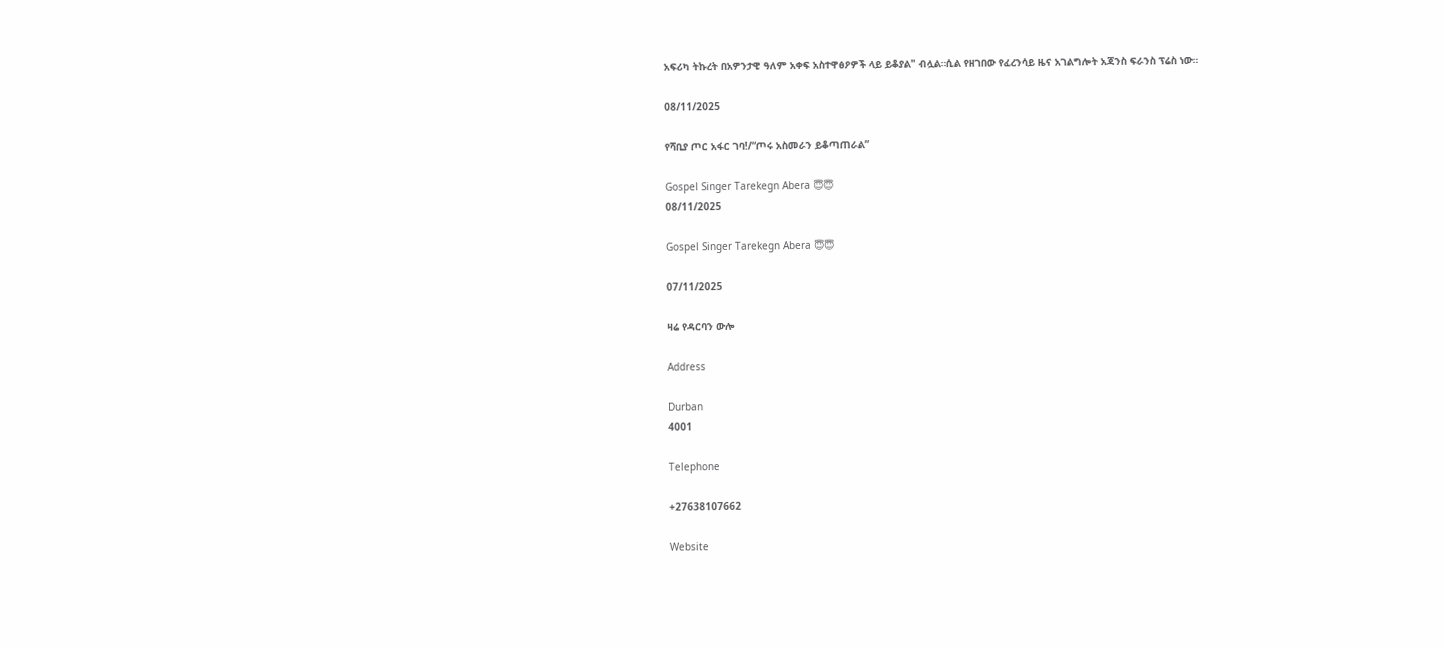አፍሪካ ትኩረት በአዎንታዊ ዓለም አቀፍ አስተዋፅዖዎች ላይ ይቆያል" ብሏል።ሲል የዘገበው የፈረንሳይ ዜና አገልግሎት አጃንስ ፍራንስ ፕሬስ ነው።

08/11/2025

የሻቢያ ጦር አፋር ገባ!/“ጦሩ አስመራን ይቆጣጠራል”

Gospel Singer Tarekegn Abera 😇😇
08/11/2025

Gospel Singer Tarekegn Abera 😇😇

07/11/2025

ዛሬ የዳርባን ውሎ

Address

Durban
4001

Telephone

+27638107662

Website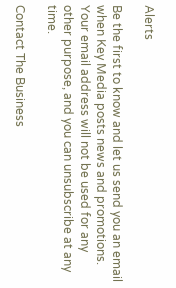Alerts

Be the first to know and let us send you an email when Key Media posts news and promotions. Your email address will not be used for any other purpose, and you can unsubscribe at any time.

Contact The Business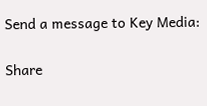Send a message to Key Media:

Share